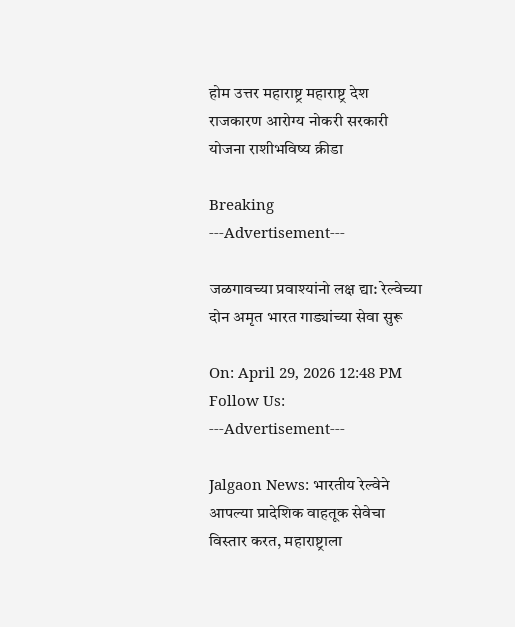होम उत्तर महाराष्ट्र महाराष्ट्र देश राजकारण आरोग्य नोकरी सरकारी योजना राशीभविष्य क्रीडा

Breaking
---Advertisement---

जळगावच्या प्रवाश्यांनो लक्ष द्या: रेल्वेच्या दोन अमृत भारत गाड्यांच्या सेवा सुरू

On: April 29, 2026 12:48 PM
Follow Us:
---Advertisement---

Jalgaon News: भारतीय रेल्वेने आपल्या प्रादेशिक वाहतूक सेवेचा विस्तार करत, महाराष्ट्राला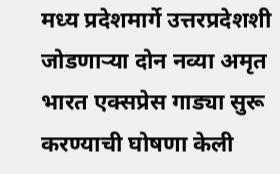मध्य प्रदेशमार्गे उत्तरप्रदेशशी जोडणाऱ्या दोन नव्या अमृत भारत एक्सप्रेस गाड्या सुरू करण्याची घोषणा केली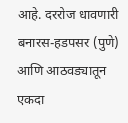आहे. दररोज धावणारी बनारस-हडपसर (पुणे) आणि आठवड्यातून एकदा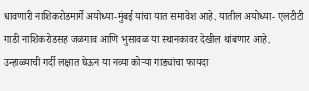धावणारी नाशिकरोडमार्गे अयोध्या-मुंबई यांचा यात समावेश आहे. यातील अयोध्या- एलटीटी गाडी नाशिकरोडसह जळगाव आणि भुसावळ या स्थानकावर देखील थांबणार आहे. उन्हाळ्याची गर्दी लक्षात घेऊन या नव्या कोऱ्या गाड्यांचा फायदा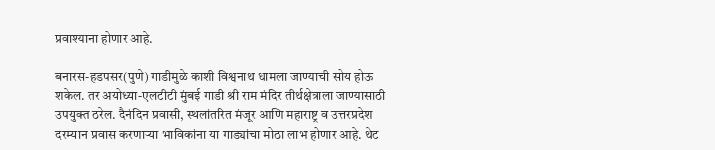प्रवाश्याना होणार आहे.

बनारस-हडपसर(पुणे) गाडीमुळे काशी विश्वनाथ धामला जाण्याची सोय होऊ शकेल. तर अयोध्या-एलटीटी मुंबई गाडी श्री राम मंदिर तीर्थक्षेत्राला जाण्यासाठी उपयुक्त ठरेल. दैनंदिन प्रवासी, स्थलांतरित मंजूर आणि महाराष्ट्र व उत्तरप्रदेश दरम्यान प्रवास करणाऱ्या भाविकांना या गाड्यांचा मोठा लाभ होणार आहे. थेट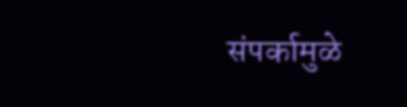संपर्कामुळे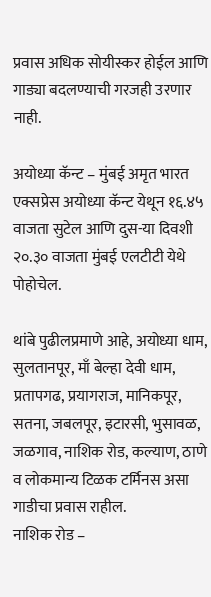प्रवास अधिक सोयीस्कर होईल आणि गाड्या बदलण्याची गरजही उरणार नाही.

अयोध्या कॅन्ट – मुंबई अमृत भारत एक्सप्रेस अयोध्या कॅन्ट येथून १६.४५ वाजता सुटेल आणि दुस-या दिवशी २०.३० वाजता मुंबई एलटीटी येथे पोहोचेल.

थांबे पुढीलप्रमाणे आहे, अयोध्या धाम, सुलतानपूर, माँ बेल्हा देवी धाम, प्रतापगढ, प्रयागराज, मानिकपूर, सतना, जबलपूर, इटारसी, भुसावळ, जळगाव, नाशिक रोड, कल्याण, ठाणे व लोकमान्य टिळक टर्मिनस असा गाडीचा प्रवास राहील.
नाशिक रोड –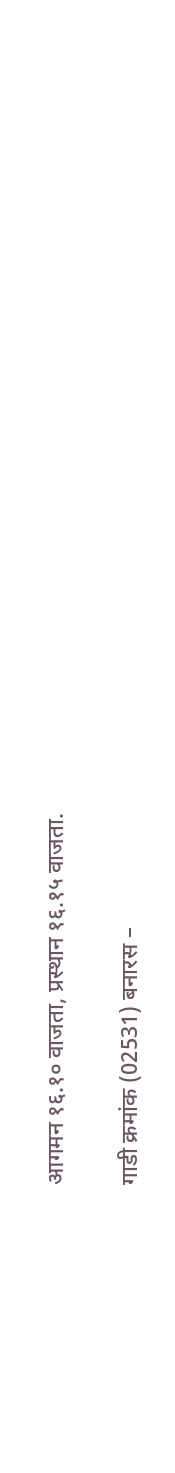आगमन १६.१० वाजता, प्रस्थान १६.१५ वाजता.

गाडी क्रमांक (02531) बनारस –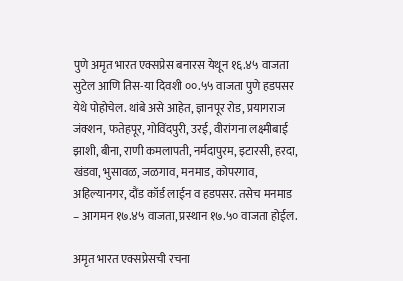पुणे अमृत भारत एक्सप्रेस बनारस येथून १६.४५ वाजता सुटेल आणि तिस-या दिवशी ००.५५ वाजता पुणे हडपसर येथे पोहोचेल. थांबे असे आहेत, ज्ञानपूर रोड, प्रयागराज जंक्शन, फतेहपूर, गोविंदपुरी, उरई, वीरांगना लक्ष्मीबाई झाशी, बीना, राणी कमलापती, नर्मदापुरम, इटारसी, हरदा, खंडवा, भुसावळ, जळगाव, मनमाड, कोपरगाव, अहिल्यानगर, दौंड कॉर्ड लाईन व हडपसर. तसेच मनमाड – आगमन १७.४५ वाजता, प्रस्थान १७.५० वाजता होईल.

अमृत भारत एक्सप्रेसची रचना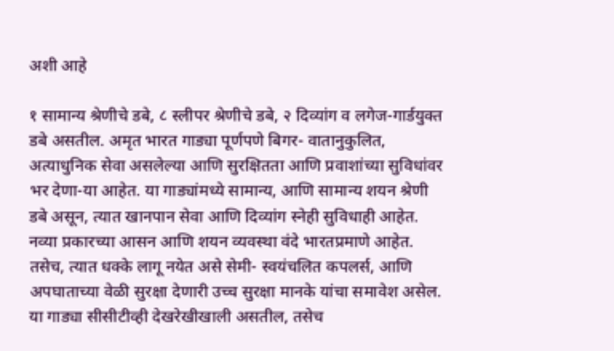अशी आहे

१ सामान्य श्रेणीचे डबे, ८ स्लीपर श्रेणीचे डबे, २ दिव्यांग व लगेज-गार्डयुक्त डबे असतील. अमृत भारत गाड्या पूर्णपणे बिगर- वातानुकुलित, अत्याधुनिक सेवा असलेल्या आणि सुरक्षितता आणि प्रवाशांच्या सुविधांवर भर देणा-या आहेत. या गाड्यांमध्ये सामान्य, आणि सामान्य शयन श्रेणी डबे असून, त्यात खानपान सेवा आणि दिव्यांग स्नेही सुविधाही आहेत. नव्या प्रकारच्या आसन आणि शयन व्यवस्था वंदे भारतप्रमाणे आहेत. तसेच, त्यात धक्के लागू नयेत असे सेमी- स्वयंचलित कपलर्स, आणि अपघाताच्या वेळी सुरक्षा देणारी उच्च सुरक्षा मानके यांचा समावेश असेल. या गाड्या सीसीटीव्ही देखरेखीखाली असतील, तसेच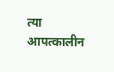त्या आपत्कालीन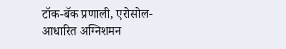टॉक-बॅक प्रणाली, एरोसोल-आधारित अग्निशमन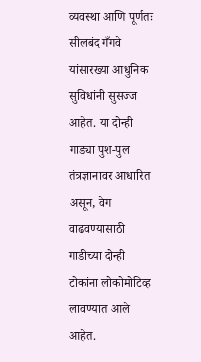व्यवस्था आणि पूर्णतः सीलबंद गँगवे यांसारख्या आधुनिक सुविधांनी सुसज्ज आहेत. या दोन्ही गाड्या पुश-पुल तंत्रज्ञानावर आधारित असून, वेग वाढवण्यासाठी गाडीच्या दोन्ही टोकांना लोकोमोटिव्ह लावण्यात आले आहेत.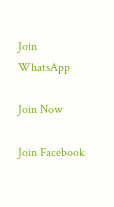Join WhatsApp

Join Now

Join Facebook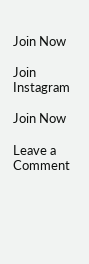Join Now

Join Instagram

Join Now

Leave a Comment